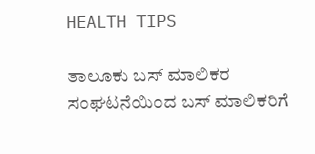HEALTH TIPS

ತಾಲೂಕು ಬಸ್ ಮಾಲಿಕರ ಸಂಘಟನೆಯಿಂದ ಬಸ್ ಮಾಲಿಕರಿಗೆ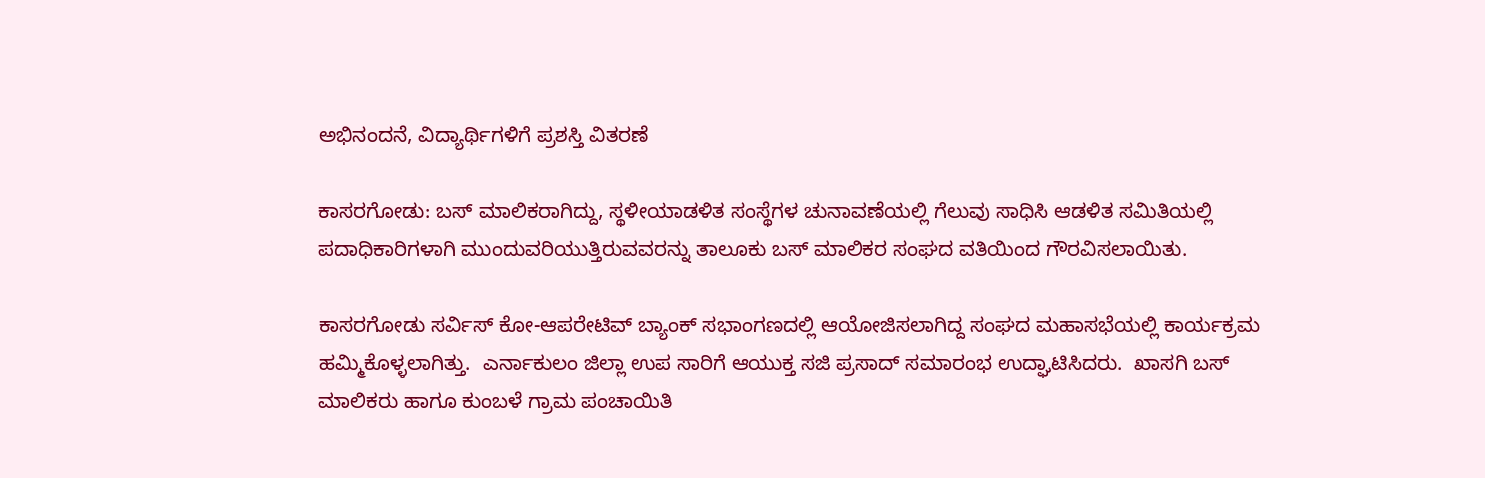ಅಭಿನಂದನೆ, ವಿದ್ಯಾರ್ಥಿಗಳಿಗೆ ಪ್ರಶಸ್ತಿ ವಿತರಣೆ

ಕಾಸರಗೋಡು: ಬಸ್ ಮಾಲಿಕರಾಗಿದ್ದು, ಸ್ಥಳೀಯಾಡಳಿತ ಸಂಸ್ಥೆಗಳ ಚುನಾವಣೆಯಲ್ಲಿ ಗೆಲುವು ಸಾಧಿಸಿ ಆಡಳಿತ ಸಮಿತಿಯಲ್ಲಿ ಪದಾಧಿಕಾರಿಗಳಾಗಿ ಮುಂದುವರಿಯುತ್ತಿರುವವರನ್ನು ತಾಲೂಕು ಬಸ್ ಮಾಲಿಕರ ಸಂಘದ ವತಿಯಿಂದ ಗೌರವಿಸಲಾಯಿತು.

ಕಾಸರಗೋಡು ಸರ್ವಿಸ್ ಕೋ-ಆಪರೇಟಿವ್ ಬ್ಯಾಂಕ್ ಸಭಾಂಗಣದಲ್ಲಿ ಆಯೋಜಿಸಲಾಗಿದ್ದ ಸಂಘದ ಮಹಾಸಭೆಯಲ್ಲಿ ಕಾರ್ಯಕ್ರಮ ಹಮ್ಮಿಕೊಳ್ಳಲಾಗಿತ್ತು.  ಎರ್ನಾಕುಲಂ ಜಿಲ್ಲಾ ಉಪ ಸಾರಿಗೆ ಆಯುಕ್ತ ಸಜಿ ಪ್ರಸಾದ್ ಸಮಾರಂಭ ಉದ್ಘಾಟಿಸಿದರು.  ಖಾಸಗಿ ಬಸ್ ಮಾಲಿಕರು ಹಾಗೂ ಕುಂಬಳೆ ಗ್ರಾಮ ಪಂಚಾಯಿತಿ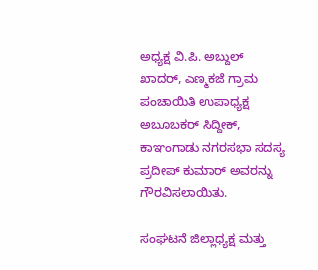ಅಧ್ಯಕ್ಷ ವಿ.ಪಿ. ಅಬ್ದುಲ್ ಖಾದರ್, ಎಣ್ಮಕಜೆ ಗ್ರಾಮ ಪಂಚಾಯಿತಿ ಉಪಾಧ್ಯಕ್ಷ ಅಬೂಬಕರ್ ಸಿದ್ದೀಕ್, ಕಾಞಂಗಾಡು ನಗರಸಭಾ ಸದಸ್ಯ  ಪ್ರದೀಪ್ ಕುಮಾರ್ ಅವರನ್ನು ಗೌರವಿಸಲಾಯಿತು.

ಸಂಘಟನೆ ಜಿಲ್ಲಾಧ್ಯಕ್ಷ ಮತ್ತು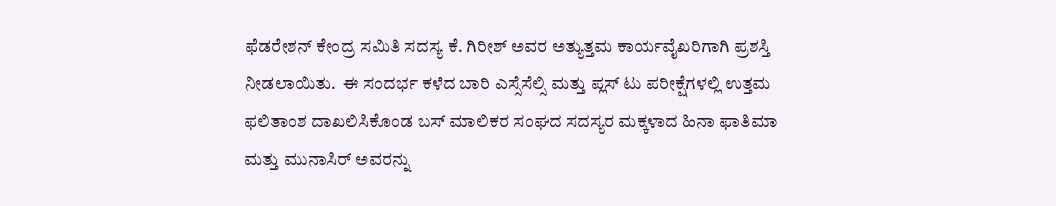ಫೆಡರೇಶನ್ ಕೇಂದ್ರ ಸಮಿತಿ ಸದಸ್ಯ ಕೆ. ಗಿರೀಶ್ ಅವರ ಅತ್ಯುತ್ತಮ ಕಾರ್ಯವೈಖರಿಗಾಗಿ ಪ್ರಶಸ್ತಿ ನೀಡಲಾಯಿತು.  ಈ ಸಂದರ್ಭ ಕಳೆದ ಬಾರಿ ಎಸ್ಸೆಸೆಲ್ಸಿ ಮತ್ತು ಪ್ಲಸ್ ಟು ಪರೀಕ್ಷೆಗಳಲ್ಲಿ ಉತ್ತಮ ಫಲಿತಾಂಶ ದಾಖಲಿಸಿಕೊಂಡ ಬಸ್ ಮಾಲಿಕರ ಸಂಘದ ಸದಸ್ಯರ ಮಕ್ಕಳಾದ ಹಿನಾ ಫಾತಿಮಾ ಮತ್ತು ಮುನಾಸಿರ್ ಅವರನ್ನು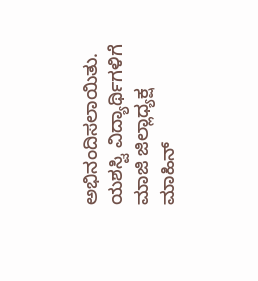ಅಭಿನಂದಿಸಲಾಯಿತು. ಯಶಸ್ವಿ ವಿದ್ಯಾರ್ಥಿಗಳಿಗೆ ಮಾಜಿ ಜಿಲ್ಲಾಧ್ಯಕ್ಷ ಮಾಹಿನ್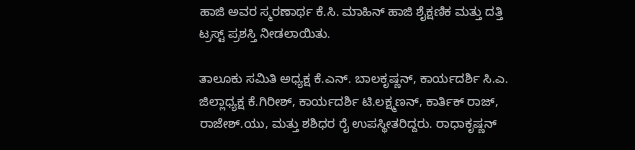ಹಾಜಿ ಅವರ ಸ್ಮರಣಾರ್ಥ ಕೆ.ಸಿ. ಮಾಹಿನ್ ಹಾಜಿ ಶೈಕ್ಷಣಿಕ ಮತ್ತು ದತ್ತಿ ಟ್ರಸ್ಟ್ ಪ್ರಶಸ್ತಿ ನೀಡಲಾಯಿತು.

ತಾಲೂಕು ಸಮಿತಿ ಅಧ್ಯಕ್ಷ ಕೆ.ಎನ್. ಬಾಲಕೃಷ್ಣನ್, ಕಾರ್ಯದರ್ಶಿ ಸಿ.ಎ. ಜಿಲ್ಲಾಧ್ಯಕ್ಷ ಕೆ.ಗಿರೀಶ್, ಕಾರ್ಯದರ್ಶಿ ಟಿ.ಲಕ್ಷ್ಮಣನ್, ಕಾರ್ತಿಕ್ ರಾಜ್, ರಾಜೇಶ್.ಯು, ಮತ್ತು ಶಶಿಧರ ರೈ ಉಪಸ್ಥೀತರಿದ್ದರು. ರಾಧಾಕೃಷ್ಣನ್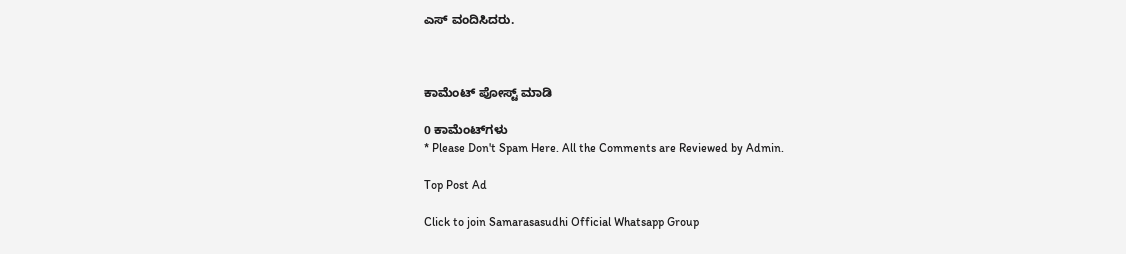ಎಸ್ ವಂದಿಸಿದರು.



ಕಾಮೆಂಟ್‌‌ ಪೋಸ್ಟ್‌ ಮಾಡಿ

0 ಕಾಮೆಂಟ್‌ಗಳು
* Please Don't Spam Here. All the Comments are Reviewed by Admin.

Top Post Ad

Click to join Samarasasudhi Official Whatsapp Group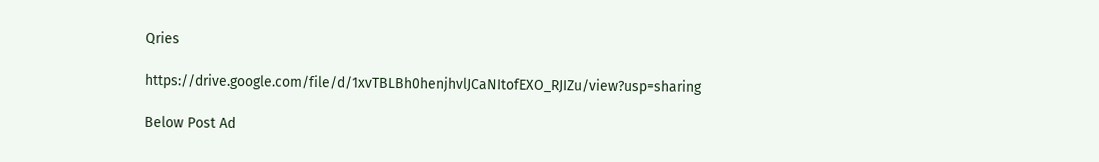Qries

https://drive.google.com/file/d/1xvTBLBh0henjhvlJCaNItofEXO_RJIZu/view?usp=sharing

Below Post Ad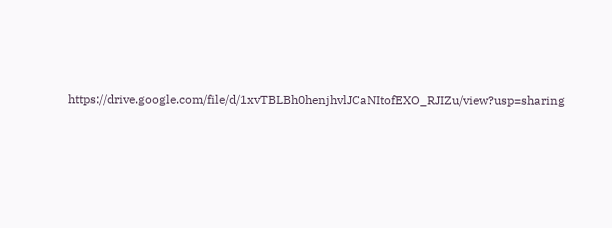https://drive.google.com/file/d/1xvTBLBh0henjhvlJCaNItofEXO_RJIZu/view?usp=sharing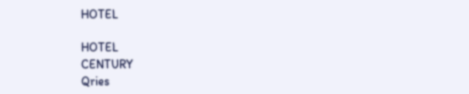HOTEL

HOTEL
CENTURY
Qries